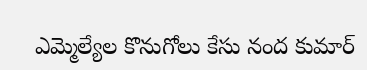ఎమ్మెల్యేల కొనుగోలు కేసు నంద కుమార్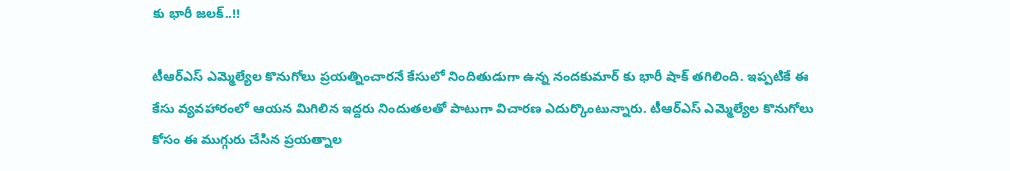కు భారీ జలక్..!!

టీఆర్ఎస్ ఎమ్మెల్యేల కొనుగోలు ప్రయత్నించారనే కేసులో నిందితుడుగా ఉన్న నందకుమార్ కు భారీ షాక్ తగిలింది. ఇప్పటికే ఈ కేసు వ్యవహారంలో ఆయన మిగిలిన ఇద్దరు నిందుతలతో పాటుగా విచారణ ఎదుర్కొంటున్నారు. టీఆర్ఎస్ ఎమ్మెల్యేల కొనుగోలు కోసం ఈ ముగ్గురు చేసిన ప్రయత్నాల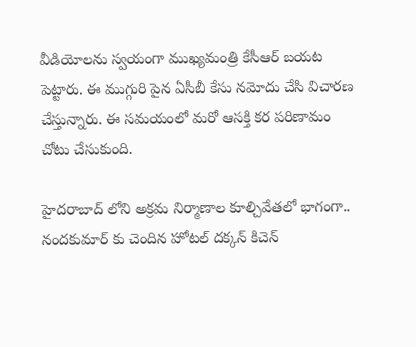వీడియోలను స్వయంగా ముఖ్యమంత్రి కేసీఆర్ బయట పెట్టారు. ఈ ముగ్గురి పైన ఏసీబీ కేసు నమోదు చేసి విచారణ చేస్తున్నారు. ఈ సమయంలో మరో ఆసక్తి కర పరిణామం చోటు చేసుకుంది.

హైదరాబాద్ లోని అక్రమ నిర్మాణాల కూల్చివేతలో భాగంగా.. నందకుమార్ కు చెందిన హోటల్ దక్కన్ కిచెన్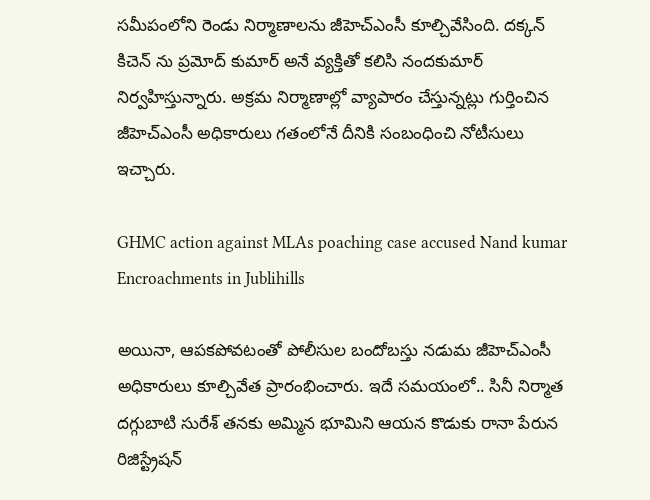సమీపంలోని రెండు నిర్మాణాలను జీహెచ్ఎంసీ కూల్చివేసింది. దక్కన్ కిచెన్ ను ప్రమోద్ కుమార్ అనే వ్యక్తితో కలిసి నందకుమార్ నిర్వహిస్తున్నారు. అక్రమ నిర్మాణాల్లో వ్యాపారం చేస్తున్నట్లు గుర్తించిన జీహెచ్ఎంసీ అధికారులు గతంలోనే దీనికి సంబంధించి నోటీసులు ఇచ్చారు.

GHMC action against MLAs poaching case accused Nand kumar Encroachments in Jublihills

అయినా, ఆపకపోవటంతో పోలీసుల బందోబస్తు నడుమ జీహెచ్ఎంసీ అధికారులు కూల్చివేత ప్రారంభించారు. ఇదే సమయంలో.. సినీ నిర్మాత దగ్గుబాటి సురేశ్‌ తనకు అమ్మిన భూమిని ఆయన కొడుకు రానా పేరున రిజిస్ట్రేషన్‌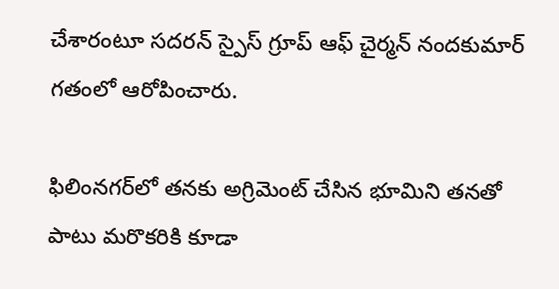చేశారంటూ సదరన్‌ స్పైస్‌ గ్రూప్‌ ఆఫ్‌ చైర్మన్‌ నందకుమార్‌ గతంలో ఆరోపించారు.

ఫిలింనగర్‌లో తనకు అగ్రిమెంట్‌ చేసిన భూమిని తనతో పాటు మరొకరికి కూడా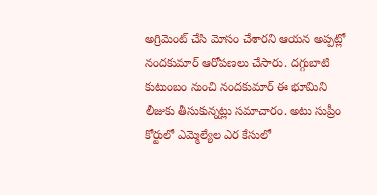అగ్రిమెంట్‌ చేసి మోసం చేశారని ఆయన అప్పట్లో నందకుమార్ ఆరోపణలు చేసారు. దగ్గుబాటి కుటుంబం నుంచి నందకుమార్ ఈ భూమిని లీజుకు తీసుకున్నట్లు సమాచారం. అటు సుప్రీం కోర్టులో ఎమ్మెల్యేల ఎర కేసులో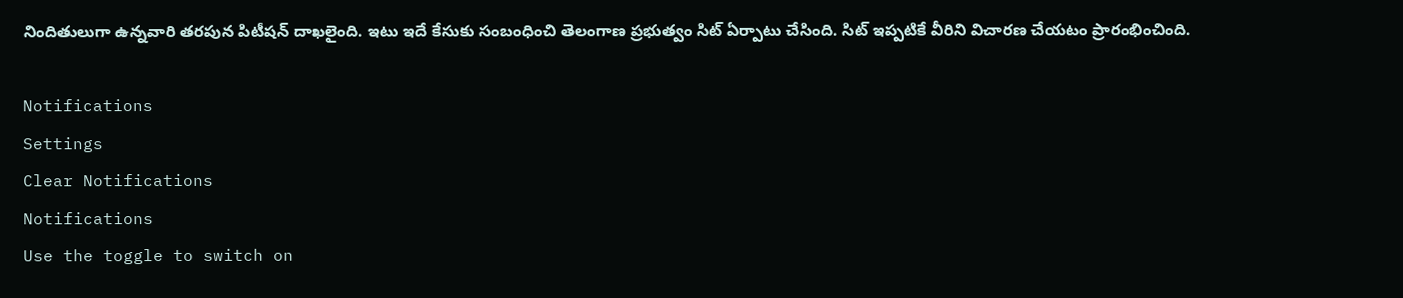నిందితులుగా ఉన్నవారి తరపున పిటీషన్ దాఖలైంది. ఇటు ఇదే కేసుకు సంబంధించి తెలంగాణ ప్రభుత్వం సిట్ ఏర్పాటు చేసింది. సిట్ ఇప్పటికే వీరిని విచారణ చేయటం ప్రారంభించింది.

Notifications
Settings
Clear Notifications
Notifications
Use the toggle to switch on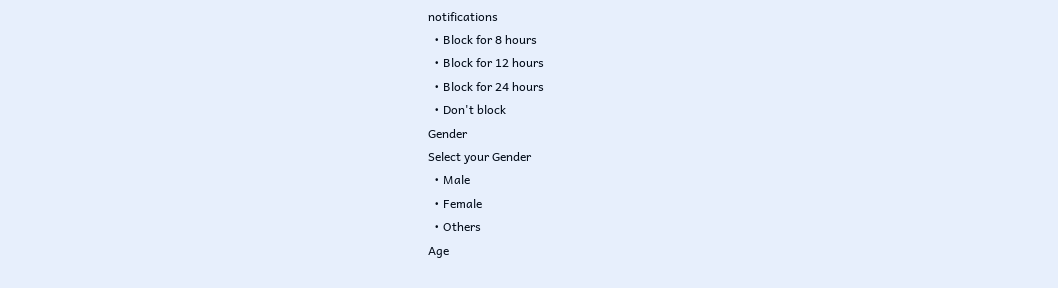notifications
  • Block for 8 hours
  • Block for 12 hours
  • Block for 24 hours
  • Don't block
Gender
Select your Gender
  • Male
  • Female
  • Others
Age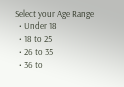Select your Age Range
  • Under 18
  • 18 to 25
  • 26 to 35
  • 36 to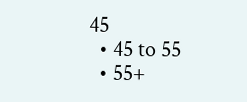45
  • 45 to 55
  • 55+